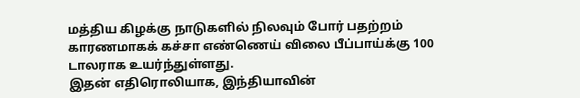மத்திய கிழக்கு நாடுகளில் நிலவும் போர் பதற்றம் காரணமாகக் கச்சா எண்ணெய் விலை பீப்பாய்க்கு 100 டாலராக உயர்ந்துள்ளது.
இதன் எதிரொலியாக, இந்தியாவின்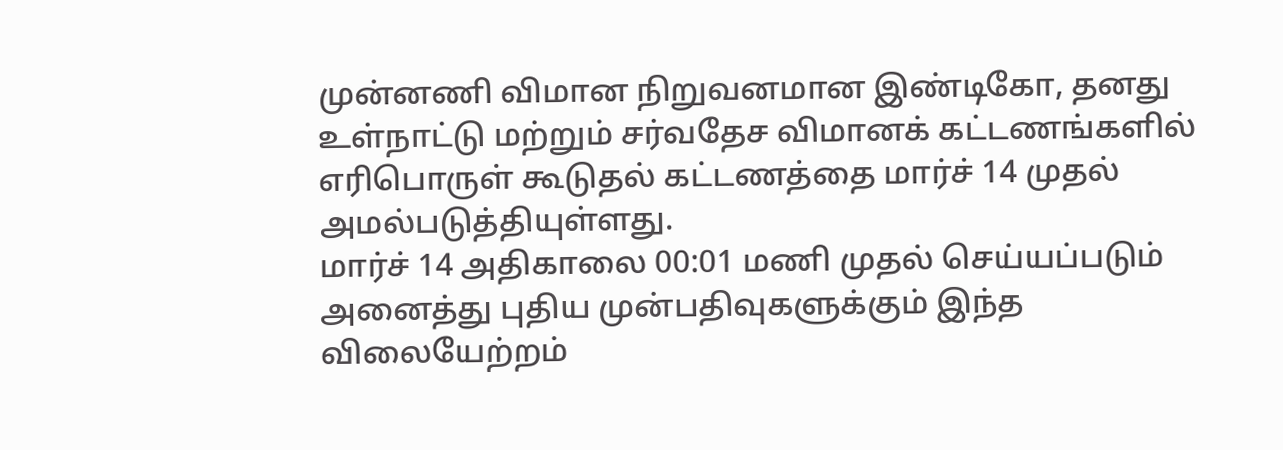முன்னணி விமான நிறுவனமான இண்டிகோ, தனது உள்நாட்டு மற்றும் சர்வதேச விமானக் கட்டணங்களில் எரிபொருள் கூடுதல் கட்டணத்தை மார்ச் 14 முதல் அமல்படுத்தியுள்ளது.
மார்ச் 14 அதிகாலை 00:01 மணி முதல் செய்யப்படும் அனைத்து புதிய முன்பதிவுகளுக்கும் இந்த விலையேற்றம்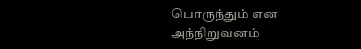பொருந்தும் என அந்நிறுவனம்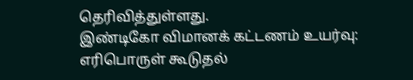தெரிவித்துள்ளது.
இண்டிகோ விமானக் கட்டணம் உயர்வு: எரிபொருள் கூடுதல்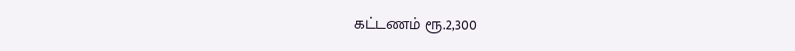கட்டணம் ரூ.2,300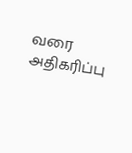வரை அதிகரிப்பு